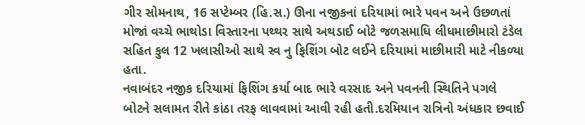ગીર સોમનાથ, 16 સપ્ટેમ્બર (હિ.સ.) ઊના નજીકનાં દરિયામાં ભારે પવન અને ઉછળતાં મોજાં વચ્ચે ભાથોડા વિસ્તારના પથ્થર સાથે અથડાઈ બોટે જળસમાધિ લીધમાછીમારો ટંડેલ સહિત કુલ 12 ખલાસીઓ સાથે સ્વ નુ ફિશિંગ બોટ લઈને દરિયામાં માછીમારી માટે નીકળ્યા હતા.
નવાબંદર નજીક દરિયામાં ફિશિંગ કર્યા બાદ ભારે વરસાદ અને પવનની સ્થિતિને પગલે બોટને સલામત રીતે કાંઠા તરફ લાવવામાં આવી રહી હતી.દરમિયાન રાત્રિનો અંધકાર છવાઈ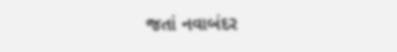જતાં નવાબંદર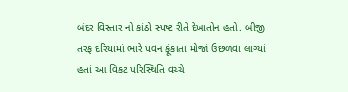બંદર વિસ્તાર નો કાંઠો સ્પષ્ટ રીતે દેખાતોન હતો. બીજી તરફ દરિયામાં ભારે પવન ફૂંકાતા મોજાં ઉછળવા લાગ્યાં હતાં આ વિકટ પરિસ્થિતિ વચ્ચે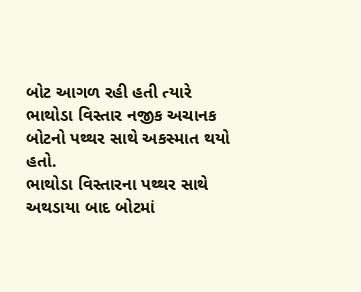બોટ આગળ રહી હતી ત્યારે ભાથોડા વિસ્તાર નજીક અચાનક બોટનો પથ્થર સાથે અકસ્માત થયો હતો.
ભાથોડા વિસ્તારના પથ્થર સાથે અથડાયા બાદ બોટમાં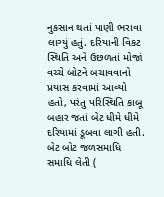નુકસાન થતાં પાણી ભરાવા લાગ્યું હતું. દરિયાની વિકટ સ્થિતિ અને ઉછળતાં મોજાં વચ્ચે બોટને બચાવવાનો પ્રયાસ કરવામાં આવ્યો હતો, પરંતુ પરિસ્થિતિ કાબૂ બહાર જતાં બેટ ધીમે ધીમે દરિયામાં ડૂબવા લાગી હતી.
બેટ બોટ જળસમાધિ સમાધિ લેતી (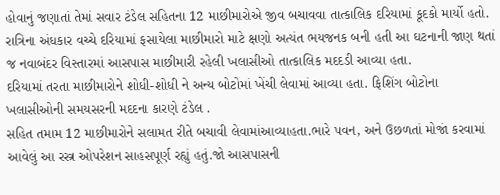હોવાનું જણાતાં તેમાં સવાર ટંડેલ સહિતના 12 માછીમારોએ જીવ બચાવવા તાત્કાલિક દરિયામાં કૂદકો માર્યો હતો. રાત્રિના અંધકાર વચ્ચે દરિયામાં ફસાયેલા માછીમારો માટે ક્ષણો અત્યંત ભયજનક બની હતી આ ઘટનાની જાણ થતાં જ નવાબંદર વિસ્તારમાં આસપાસ માછીમારી રહેલી ખલાસીઓ તાત્કાલિક મદદડી આવ્યા હતા.
દરિયામાં તરતા માછીમારોને શોધી-શોધી ને અન્ય બોટોમાં ખેંચી લેવામાં આવ્યા હતા. ફિશિંગ બોટોના ખલાસીઓની સમયસરની મદદના કારણે ટંડેલ .
સહિત તમામ 12 માછીમારોને સલામત રીતે બચાવી લેવામાંઆવ્યાહતા.ભારે પવન, અને ઉછળતાં મોજાં કરવામાં આવેલું આ રસ્ત્ર ઓપરેશન સાહસપૂર્ણ રહ્યું હતું.જો આસપાસની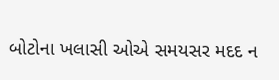બોટોના ખલાસી ઓએ સમયસર મદદ ન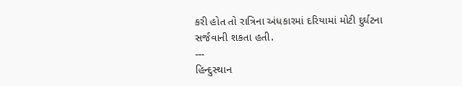કરી હોત તો રાત્રિના અંધકારમાં દરિયામાં મોટી દુર્ઘટના સર્જવાની શકતા હતી.
---
હિન્દુસ્થાન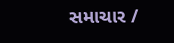સમાચાર /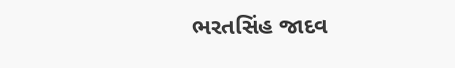ભરતસિંહ જાદવ